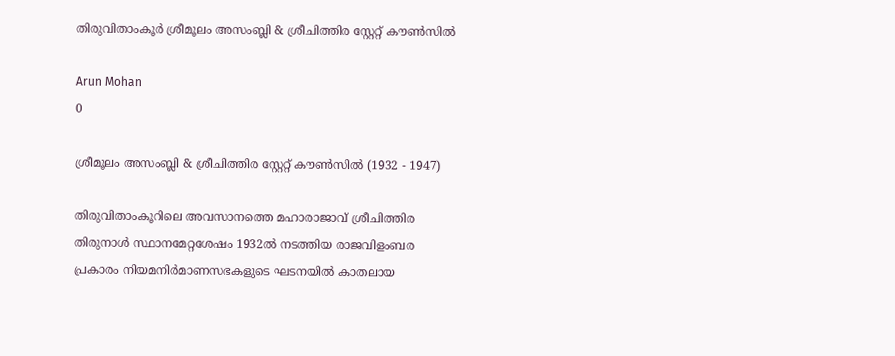തിരുവിതാംകൂർ ശ്രീമൂലം അസംബ്ലി & ശ്രീചിത്തിര സ്റ്റേറ്റ് കൗണ്‍സിൽ

Arun Mohan
0

ശ്രീമൂലം അസംബ്ലി & ശ്രീചിത്തിര സ്റ്റേറ്റ് കൗണ്‍സിൽ (1932 - 1947)

തിരുവിതാംകൂറിലെ അവസാനത്തെ മഹാരാജാവ് ശ്രീചിത്തിര തിരുനാൾ സ്ഥാനമേറ്റശേഷം 1932ൽ നടത്തിയ രാജവിളംബര പ്രകാരം നിയമനിർമാണസഭകളുടെ ഘടനയിൽ കാതലായ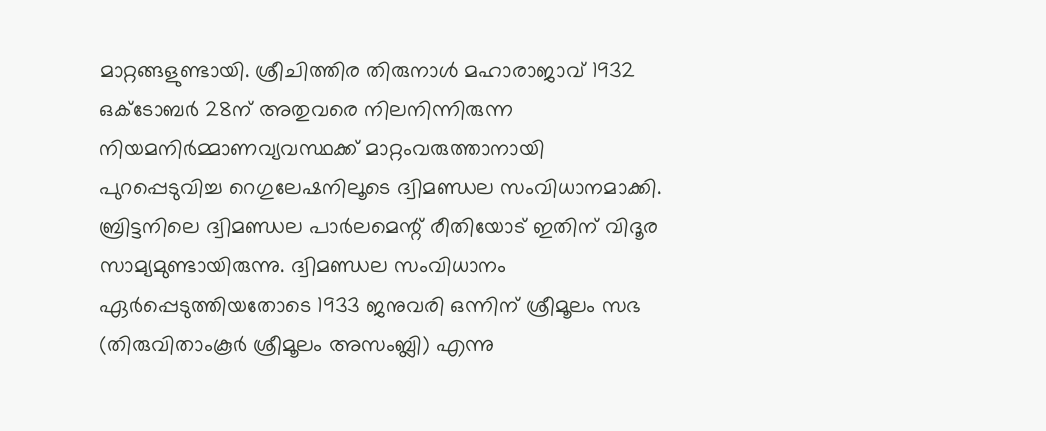മാറ്റങ്ങളുണ്ടായി. ശ്രീചിത്തിര തിരുനാൾ മഹാരാജാവ് 1932 ഒക്ടോബർ 28ന് അതുവരെ നിലനിന്നിരുന്ന നിയമനിർമ്മാണവ്യവസ്ഥക്ക് മാറ്റംവരുത്താനായി പുറപ്പെടുവിച്ച റെഗുലേഷനിലൂടെ ദ്വിമണ്ഡല സംവിധാനമാക്കി. ബ്രിട്ടനിലെ ദ്വിമണ്ഡല പാർലമെന്റ് രീതിയോട് ഇതിന് വിദൂര സാമ്യമുണ്ടായിരുന്നു. ദ്വിമണ്ഡല സംവിധാനം ഏർപ്പെടുത്തിയതോടെ 1933 ജനുവരി ഒന്നിന് ശ്രീമൂലം സഭ (തിരുവിതാംകൂർ ശ്രീമൂലം അസംബ്ലി) എന്നു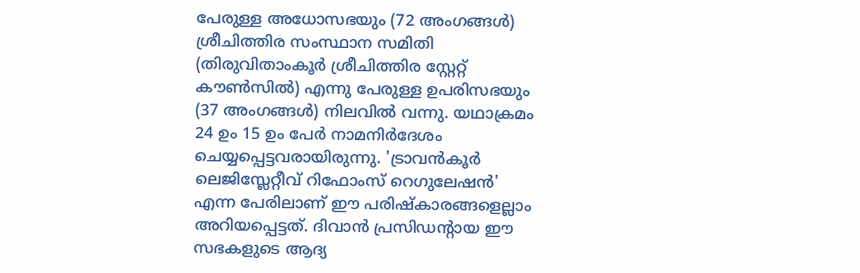പേരുള്ള അധോസഭയും (72 അംഗങ്ങൾ) ശ്രീചിത്തിര സംസ്ഥാന സമിതി (തിരുവിതാംകൂർ ശ്രീചിത്തിര സ്റ്റേറ്റ് കൗണ്‍സിൽ) എന്നു പേരുള്ള ഉപരിസഭയും (37 അംഗങ്ങൾ) നിലവിൽ വന്നു. യഥാക്രമം 24 ഉം 15 ഉം പേർ നാമനിർദേശം ചെയ്യപ്പെട്ടവരായിരുന്നു. 'ട്രാവൻകൂർ ലെജിസ്ലേറ്റീവ് റിഫോംസ് റെഗുലേഷൻ' എന്ന പേരിലാണ് ഈ പരിഷ്കാരങ്ങളെല്ലാം അറിയപ്പെട്ടത്. ദിവാൻ പ്രസിഡന്റായ ഈ സഭകളുടെ ആദ്യ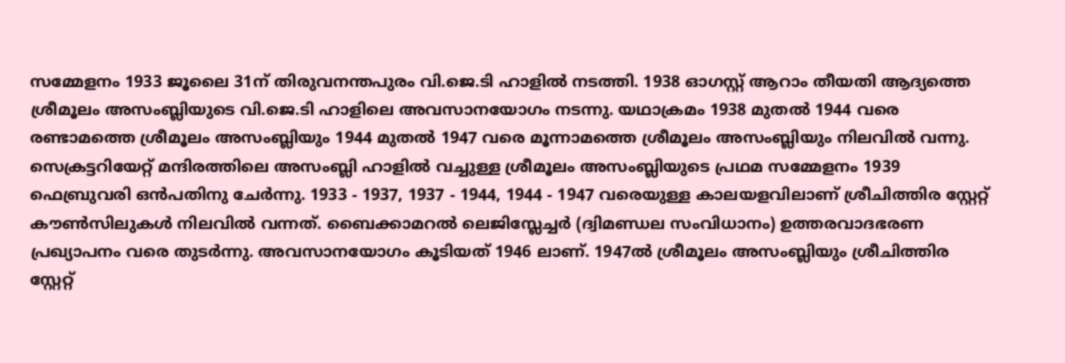സമ്മേളനം 1933 ജൂലൈ 31ന് തിരുവനന്തപുരം വി.ജെ.ടി ഹാളിൽ നടത്തി. 1938 ഓഗസ്റ്റ് ആറാം തീയതി ആദ്യത്തെ ശ്രീമൂലം അസംബ്ലിയുടെ വി.ജെ.ടി ഹാളിലെ അവസാനയോഗം നടന്നു. യഥാക്രമം 1938 മുതൽ 1944 വരെ രണ്ടാമത്തെ ശ്രീമൂലം അസംബ്ലിയും 1944 മുതൽ 1947 വരെ മൂന്നാമത്തെ ശ്രീമൂലം അസംബ്ലിയും നിലവിൽ വന്നു. സെക്രട്ടറിയേറ്റ് മന്ദിരത്തിലെ അസംബ്ലി ഹാളിൽ വച്ചുള്ള ശ്രീമൂലം അസംബ്ലിയുടെ പ്രഥമ സമ്മേളനം 1939 ഫെബ്രുവരി ഒൻപതിനു ചേർന്നു. 1933 - 1937, 1937 - 1944, 1944 - 1947 വരെയുള്ള കാലയളവിലാണ് ശ്രീചിത്തിര സ്റ്റേറ്റ് കൗൺസിലുകൾ നിലവിൽ വന്നത്. ബൈക്കാമറൽ ലെജിസ്ലേച്ചർ (ദ്വിമണ്ഡല സംവിധാനം) ഉത്തരവാദഭരണ പ്രഖ്യാപനം വരെ തുടർന്നു. അവസാനയോഗം കൂടിയത് 1946 ലാണ്. 1947ൽ ശ്രീമൂലം അസംബ്ലിയും ശ്രീചിത്തിര സ്റ്റേറ്റ്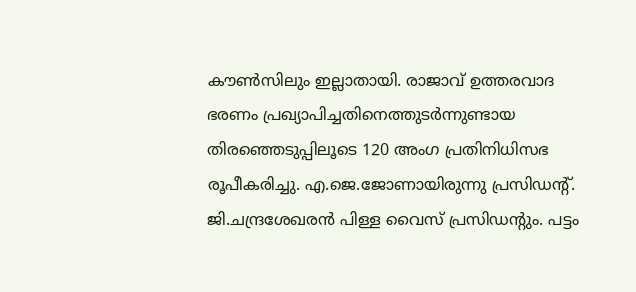കൗണ്‍സിലും ഇല്ലാതായി. രാജാവ്‌ ഉത്തരവാദ ഭരണം പ്രഖ്യാപിച്ചതിനെത്തുടര്‍ന്നുണ്ടായ തിരഞ്ഞെടുപ്പിലൂടെ 120 അംഗ പ്രതിനിധിസഭ രൂപീകരിച്ചു. എ.ജെ.ജോണായിരുന്നു പ്രസിഡന്റ്‌. ജി.ചന്ദ്രശേഖരൻ പിള്ള വൈസ്‌ പ്രസിഡന്റും. പട്ടം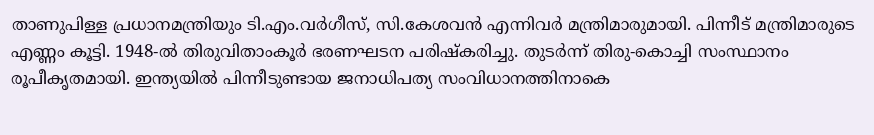താണുപിള്ള പ്രധാനമന്ത്രിയും ടി.എം.വര്‍ഗീസ്‌, സി.കേശവൻ എന്നിവർ മന്ത്രിമാരുമായി. പിന്നീട് മന്ത്രിമാരുടെ എണ്ണം കൂട്ടി. 1948-ൽ തിരുവിതാംകൂർ ഭരണഘടന പരിഷ്കരിച്ചു. തുടര്‍ന്ന്‌ തിരു-കൊച്ചി സംസ്ഥാനം രൂപീകൃതമായി. ഇന്ത്യയിൽ പിന്നീടുണ്ടായ ജനാധിപത്യ സംവിധാനത്തിനാകെ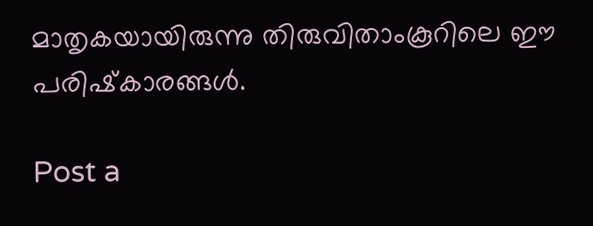മാതൃകയായിരുന്നു തിരുവിതാംകൂറിലെ ഈ പരിഷ്‌കാരങ്ങൾ.

Post a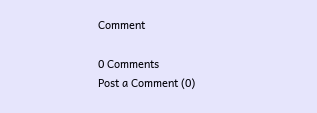Comment

0 Comments
Post a Comment (0)